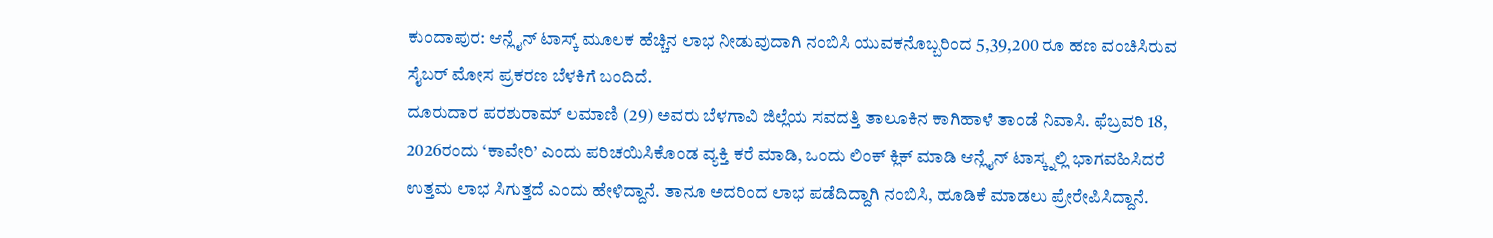ಕುಂದಾಪುರ: ಆನ್ಲೈನ್ ಟಾಸ್ಕ್ ಮೂಲಕ ಹೆಚ್ಚಿನ ಲಾಭ ನೀಡುವುದಾಗಿ ನಂಬಿಸಿ ಯುವಕನೊಬ್ಬರಿಂದ 5,39,200 ರೂ ಹಣ ವಂಚಿಸಿರುವ ಸೈಬರ್ ಮೋಸ ಪ್ರಕರಣ ಬೆಳಕಿಗೆ ಬಂದಿದೆ.
ದೂರುದಾರ ಪರಶುರಾಮ್ ಲಮಾಣಿ (29) ಅವರು ಬೆಳಗಾವಿ ಜಿಲ್ಲೆಯ ಸವದತ್ತಿ ತಾಲೂಕಿನ ಕಾಗಿಹಾಳೆ ತಾಂಡೆ ನಿವಾಸಿ. ಫೆಬ್ರವರಿ 18, 2026ರಂದು ‘ಕಾವೇರಿ’ ಎಂದು ಪರಿಚಯಿಸಿಕೊಂಡ ವ್ಯಕ್ತಿ ಕರೆ ಮಾಡಿ, ಒಂದು ಲಿಂಕ್ ಕ್ಲಿಕ್ ಮಾಡಿ ಆನ್ಲೈನ್ ಟಾಸ್ಕ್ನಲ್ಲಿ ಭಾಗವಹಿಸಿದರೆ ಉತ್ತಮ ಲಾಭ ಸಿಗುತ್ತದೆ ಎಂದು ಹೇಳಿದ್ದಾನೆ. ತಾನೂ ಅದರಿಂದ ಲಾಭ ಪಡೆದಿದ್ದಾಗಿ ನಂಬಿಸಿ, ಹೂಡಿಕೆ ಮಾಡಲು ಪ್ರೇರೇಪಿಸಿದ್ದಾನೆ.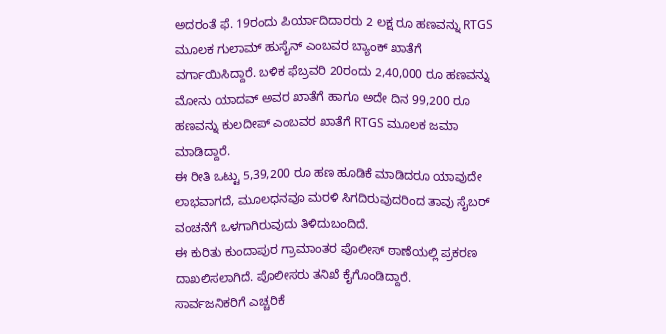ಅದರಂತೆ ಫೆ. 19ರಂದು ಪಿರ್ಯಾದಿದಾರರು 2 ಲಕ್ಷ ರೂ ಹಣವನ್ನು RTGS ಮೂಲಕ ಗುಲಾಮ್ ಹುಸೈನ್ ಎಂಬವರ ಬ್ಯಾಂಕ್ ಖಾತೆಗೆ ವರ್ಗಾಯಿಸಿದ್ದಾರೆ. ಬಳಿಕ ಫೆಬ್ರವರಿ 20ರಂದು 2,40,000 ರೂ ಹಣವನ್ನು ಮೋನು ಯಾದವ್ ಅವರ ಖಾತೆಗೆ ಹಾಗೂ ಅದೇ ದಿನ 99,200 ರೂ ಹಣವನ್ನು ಕುಲದೀಪ್ ಎಂಬವರ ಖಾತೆಗೆ RTGS ಮೂಲಕ ಜಮಾ ಮಾಡಿದ್ದಾರೆ.
ಈ ರೀತಿ ಒಟ್ಟು 5,39,200 ರೂ ಹಣ ಹೂಡಿಕೆ ಮಾಡಿದರೂ ಯಾವುದೇ ಲಾಭವಾಗದೆ, ಮೂಲಧನವೂ ಮರಳಿ ಸಿಗದಿರುವುದರಿಂದ ತಾವು ಸೈಬರ್ ವಂಚನೆಗೆ ಒಳಗಾಗಿರುವುದು ತಿಳಿದುಬಂದಿದೆ.
ಈ ಕುರಿತು ಕುಂದಾಪುರ ಗ್ರಾಮಾಂತರ ಪೊಲೀಸ್ ಠಾಣೆಯಲ್ಲಿ ಪ್ರಕರಣ ದಾಖಲಿಸಲಾಗಿದೆ. ಪೊಲೀಸರು ತನಿಖೆ ಕೈಗೊಂಡಿದ್ದಾರೆ.
ಸಾರ್ವಜನಿಕರಿಗೆ ಎಚ್ಚರಿಕೆ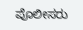ಪೊಲೀಸರು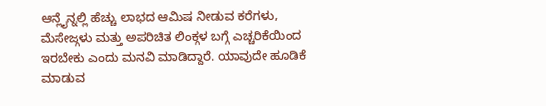ಆನ್ಲೈನ್ನಲ್ಲಿ ಹೆಚ್ಚು ಲಾಭದ ಆಮಿಷ ನೀಡುವ ಕರೆಗಳು, ಮೆಸೇಜ್ಗಳು ಮತ್ತು ಅಪರಿಚಿತ ಲಿಂಕ್ಗಳ ಬಗ್ಗೆ ಎಚ್ಚರಿಕೆಯಿಂದ ಇರಬೇಕು ಎಂದು ಮನವಿ ಮಾಡಿದ್ದಾರೆ. ಯಾವುದೇ ಹೂಡಿಕೆ ಮಾಡುವ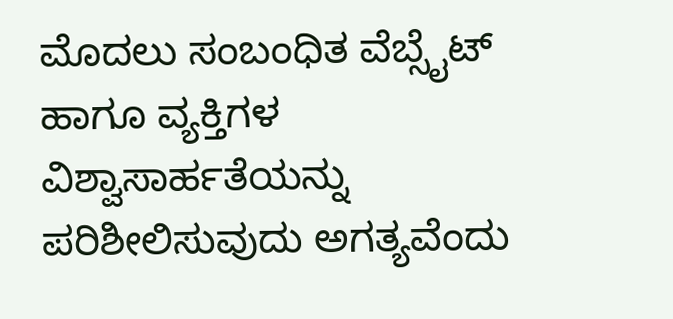ಮೊದಲು ಸಂಬಂಧಿತ ವೆಬ್ಸೈಟ್ ಹಾಗೂ ವ್ಯಕ್ತಿಗಳ ವಿಶ್ವಾಸಾರ್ಹತೆಯನ್ನು ಪರಿಶೀಲಿಸುವುದು ಅಗತ್ಯವೆಂದು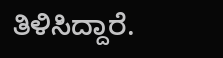ತಿಳಿಸಿದ್ದಾರೆ.